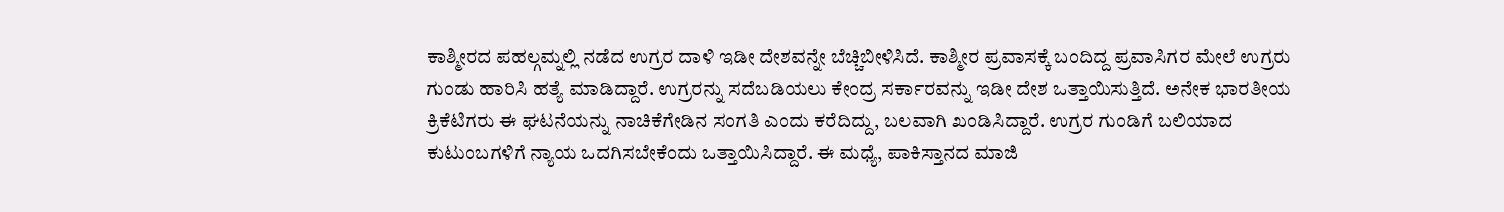ಕಾಶ್ಮೀರದ ಪಹಲ್ಗಮ್ನಲ್ಲಿ ನಡೆದ ಉಗ್ರರ ದಾಳಿ ಇಡೀ ದೇಶವನ್ನೇ ಬೆಚ್ಚಿಬೀಳಿಸಿದೆ. ಕಾಶ್ಮೀರ ಪ್ರವಾಸಕ್ಕೆ ಬಂದಿದ್ದ ಪ್ರವಾಸಿಗರ ಮೇಲೆ ಉಗ್ರರು ಗುಂಡು ಹಾರಿಸಿ ಹತ್ಯೆ ಮಾಡಿದ್ದಾರೆ. ಉಗ್ರರನ್ನು ಸದೆಬಡಿಯಲು ಕೇಂದ್ರ ಸರ್ಕಾರವನ್ನು ಇಡೀ ದೇಶ ಒತ್ತಾಯಿಸುತ್ತಿದೆ. ಅನೇಕ ಭಾರತೀಯ ಕ್ರಿಕೆಟಿಗರು ಈ ಘಟನೆಯನ್ನು ನಾಚಿಕೆಗೇಡಿನ ಸಂಗತಿ ಎಂದು ಕರೆದಿದ್ದು, ಬಲವಾಗಿ ಖಂಡಿಸಿದ್ದಾರೆ. ಉಗ್ರರ ಗುಂಡಿಗೆ ಬಲಿಯಾದ ಕುಟುಂಬಗಳಿಗೆ ನ್ಯಾಯ ಒದಗಿಸಬೇಕೆಂದು ಒತ್ತಾಯಿಸಿದ್ದಾರೆ. ಈ ಮಧ್ಯೆ, ಪಾಕಿಸ್ತಾನದ ಮಾಜಿ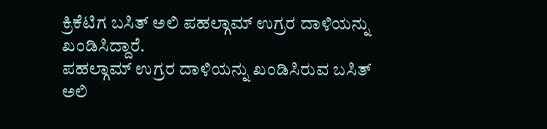ಕ್ರಿಕೆಟಿಗ ಬಸಿತ್ ಅಲಿ ಪಹಲ್ಗಾಮ್ ಉಗ್ರರ ದಾಳಿಯನ್ನು ಖಂಡಿಸಿದ್ದಾರೆ.
ಪಹಲ್ಗಾಮ್ ಉಗ್ರರ ದಾಳಿಯನ್ನು ಖಂಡಿಸಿರುವ ಬಸಿತ್ ಅಲಿ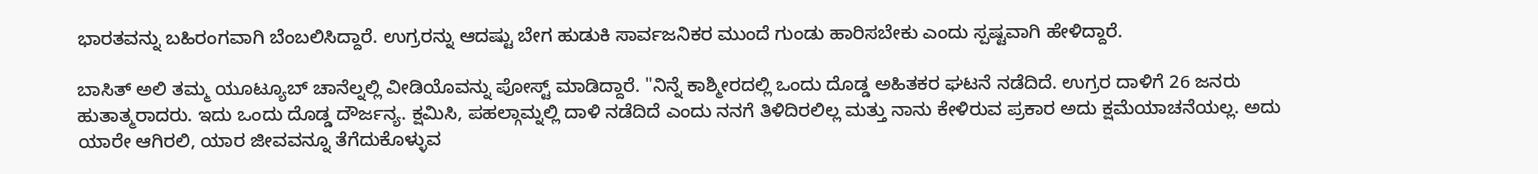ಭಾರತವನ್ನು ಬಹಿರಂಗವಾಗಿ ಬೆಂಬಲಿಸಿದ್ದಾರೆ. ಉಗ್ರರನ್ನು ಆದಷ್ಟು ಬೇಗ ಹುಡುಕಿ ಸಾರ್ವಜನಿಕರ ಮುಂದೆ ಗುಂಡು ಹಾರಿಸಬೇಕು ಎಂದು ಸ್ಪಷ್ಟವಾಗಿ ಹೇಳಿದ್ದಾರೆ.

ಬಾಸಿತ್ ಅಲಿ ತಮ್ಮ ಯೂಟ್ಯೂಬ್ ಚಾನೆಲ್ನಲ್ಲಿ ವೀಡಿಯೊವನ್ನು ಪೋಸ್ಟ್ ಮಾಡಿದ್ದಾರೆ. "ನಿನ್ನೆ ಕಾಶ್ಮೀರದಲ್ಲಿ ಒಂದು ದೊಡ್ಡ ಅಹಿತಕರ ಘಟನೆ ನಡೆದಿದೆ. ಉಗ್ರರ ದಾಳಿಗೆ 26 ಜನರು ಹುತಾತ್ಮರಾದರು. ಇದು ಒಂದು ದೊಡ್ಡ ದೌರ್ಜನ್ಯ. ಕ್ಷಮಿಸಿ, ಪಹಲ್ಗಾಮ್ನಲ್ಲಿ ದಾಳಿ ನಡೆದಿದೆ ಎಂದು ನನಗೆ ತಿಳಿದಿರಲಿಲ್ಲ ಮತ್ತು ನಾನು ಕೇಳಿರುವ ಪ್ರಕಾರ ಅದು ಕ್ಷಮೆಯಾಚನೆಯಲ್ಲ. ಅದು ಯಾರೇ ಆಗಿರಲಿ, ಯಾರ ಜೀವವನ್ನೂ ತೆಗೆದುಕೊಳ್ಳುವ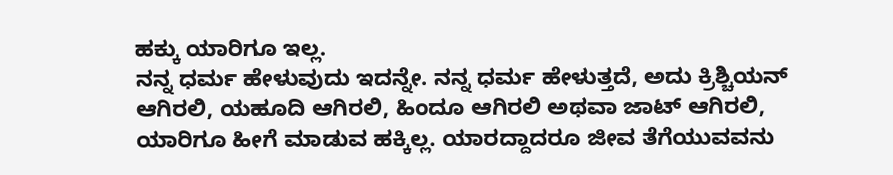ಹಕ್ಕು ಯಾರಿಗೂ ಇಲ್ಲ.
ನನ್ನ ಧರ್ಮ ಹೇಳುವುದು ಇದನ್ನೇ. ನನ್ನ ಧರ್ಮ ಹೇಳುತ್ತದೆ, ಅದು ಕ್ರಿಶ್ಚಿಯನ್ ಆಗಿರಲಿ, ಯಹೂದಿ ಆಗಿರಲಿ, ಹಿಂದೂ ಆಗಿರಲಿ ಅಥವಾ ಜಾಟ್ ಆಗಿರಲಿ, ಯಾರಿಗೂ ಹೀಗೆ ಮಾಡುವ ಹಕ್ಕಿಲ್ಲ. ಯಾರದ್ದಾದರೂ ಜೀವ ತೆಗೆಯುವವನು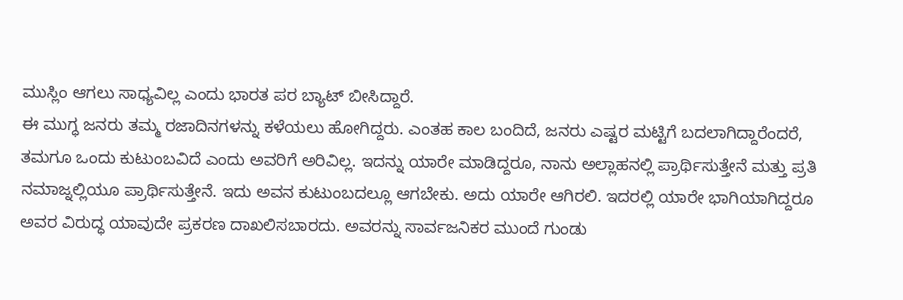ಮುಸ್ಲಿಂ ಆಗಲು ಸಾಧ್ಯವಿಲ್ಲ ಎಂದು ಭಾರತ ಪರ ಬ್ಯಾಟ್ ಬೀಸಿದ್ದಾರೆ.
ಈ ಮುಗ್ಧ ಜನರು ತಮ್ಮ ರಜಾದಿನಗಳನ್ನು ಕಳೆಯಲು ಹೋಗಿದ್ದರು. ಎಂತಹ ಕಾಲ ಬಂದಿದೆ, ಜನರು ಎಷ್ಟರ ಮಟ್ಟಿಗೆ ಬದಲಾಗಿದ್ದಾರೆಂದರೆ, ತಮಗೂ ಒಂದು ಕುಟುಂಬವಿದೆ ಎಂದು ಅವರಿಗೆ ಅರಿವಿಲ್ಲ. ಇದನ್ನು ಯಾರೇ ಮಾಡಿದ್ದರೂ, ನಾನು ಅಲ್ಲಾಹನಲ್ಲಿ ಪ್ರಾರ್ಥಿಸುತ್ತೇನೆ ಮತ್ತು ಪ್ರತಿ ನಮಾಜ್ನಲ್ಲಿಯೂ ಪ್ರಾರ್ಥಿಸುತ್ತೇನೆ. ಇದು ಅವನ ಕುಟುಂಬದಲ್ಲೂ ಆಗಬೇಕು. ಅದು ಯಾರೇ ಆಗಿರಲಿ. ಇದರಲ್ಲಿ ಯಾರೇ ಭಾಗಿಯಾಗಿದ್ದರೂ ಅವರ ವಿರುದ್ಧ ಯಾವುದೇ ಪ್ರಕರಣ ದಾಖಲಿಸಬಾರದು. ಅವರನ್ನು ಸಾರ್ವಜನಿಕರ ಮುಂದೆ ಗುಂಡು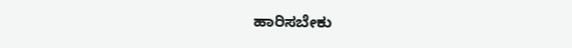ಹಾರಿಸಬೇಕು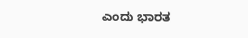ಎಂದು ಭಾರತ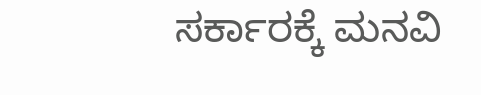ಸರ್ಕಾರಕ್ಕೆ ಮನವಿ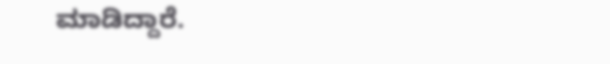ಮಾಡಿದ್ದಾರೆ.